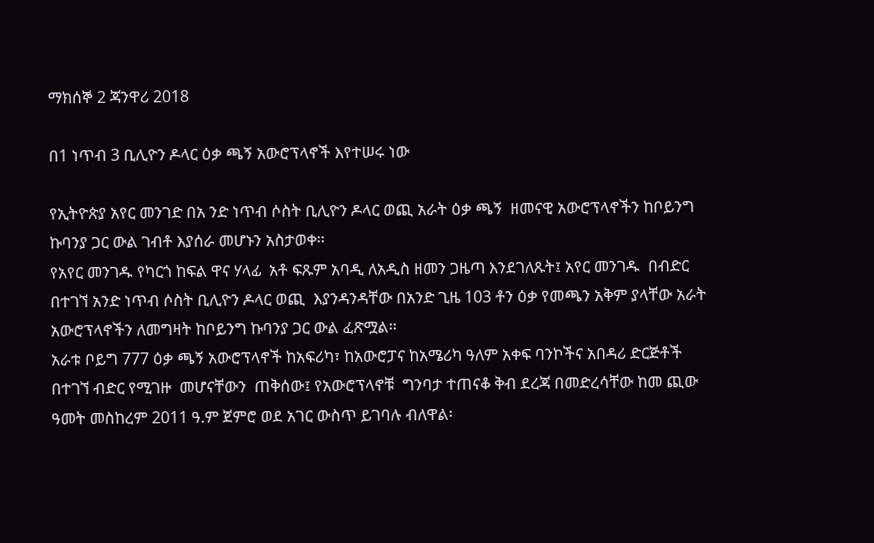ማክሰኞ 2 ጃንዋሪ 2018

በ1 ነጥብ 3 ቢሊዮን ዶላር ዕቃ ጫኝ አውሮፕላኖች እየተሠሩ ነው

የኢትዮጵያ አየር መንገድ በአ ንድ ነጥብ ሶስት ቢሊዮን ዶላር ወጪ አራት ዕቃ ጫኝ  ዘመናዊ አውሮፕላኖችን ከቦይንግ ኩባንያ ጋር ውል ገብቶ እያሰራ መሆኑን አስታወቀ፡፡
የአየር መንገዱ የካርጎ ከፍል ዋና ሃላፊ  አቶ ፍጹም አባዲ ለአዲስ ዘመን ጋዜጣ እንደገለጹት፤ አየር መንገዱ  በብድር በተገኘ አንድ ነጥብ ሶስት ቢሊዮን ዶላር ወጪ  እያንዳንዳቸው በአንድ ጊዜ 103 ቶን ዕቃ የመጫን አቅም ያላቸው አራት  አውሮፕላኖችን ለመግዛት ከቦይንግ ኩባንያ ጋር ውል ፈጽሟል፡፡
አራቱ ቦይግ 777 ዕቃ ጫኝ አውሮፕላኖች ከአፍሪካ፣ ከአውሮፓና ከአሜሪካ ዓለም አቀፍ ባንኮችና አበዳሪ ድርጅቶች በተገኘ ብድር የሚገዙ  መሆናቸውን  ጠቅሰው፤ የአውሮፕላኖቹ  ግንባታ ተጠናቆ ቅብ ደረጃ በመድረሳቸው ከመ ጪው ዓመት መስከረም 2011 ዓ.ም ጀምሮ ወደ አገር ውስጥ ይገባሉ ብለዋል፡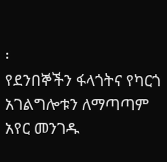፡
የደንበኞችን ፋላጎትና የካርጎ አገልግሎቱን ለማጣጣም አየር መንገዱ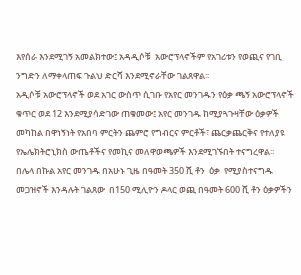እየሰራ እንደሚገኝ አመልክተው፤ አዳዲሶቹ  አውሮፕላኖችም የአገሪቱን የወጪና የገቢ ንግድን ለማቀላጠፍ ጉልህ ድርሻ እንደሚኖራቸው ገልጸዋል፡፡
አዲሶቹ አውሮፕላኖች ወደ አገር ውስጥ ሲገቡ የአየር መንገዱን የዕቃ ጫኝ አውሮፕላኖች ቁጥር ወደ 12 እንደሚያሳድገው ጠቁመው፤ አየር መንገዱ ከሚያጓጉዛቸው ዕቃዎች መካከል በዋነኝነት የአበባ ምርትን ጨምሮ የግብርና ምርቶች፣ ጨርቃጨርቅና የተለያዩ  የኤሌክትሮኒክስ ውጤቶችና የመኪና መለዋወጫዎች እንደሚገኙበት ተናግረዋል፡፡
በሌላ በኩል አየር መንገዱ በአሁኑ ጊዜ በዓመት 350 ሺ ቶን  ዕቃ  የሚያስተናግዱ መጋዝኖች እንዳሉት ገልጸው  በ150 ሚሊዮን ዶላር ወጪ በዓመት 600 ሺ ቶን ዕቃዎችን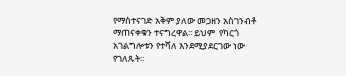የማስተናገድ አቅም ያለው መጋዘን አስገንብቶ ማጠናቀቁን ተናግረዋል፡፡ ይህም  የካርጎ አገልግሎቱን የተሻለ እንደሚያደርገው ነው የገለጹት፡፡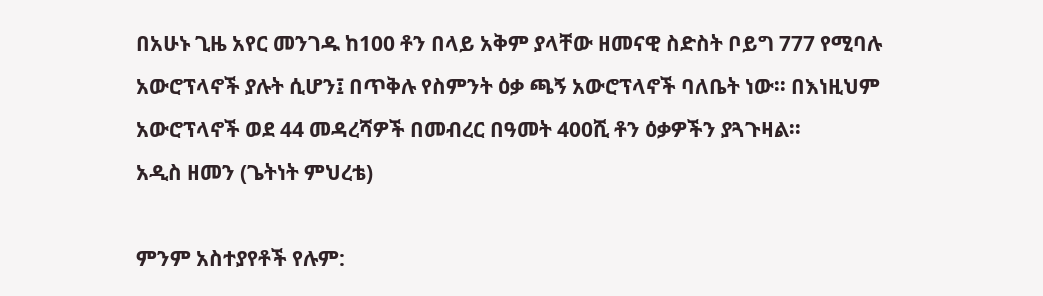በአሁኑ ጊዜ አየር መንገዱ ከ100 ቶን በላይ አቅም ያላቸው ዘመናዊ ስድስት ቦይግ 777 የሚባሉ አውሮፕላኖች ያሉት ሲሆን፤ በጥቅሉ የስምንት ዕቃ ጫኝ አውሮፕላኖች ባለቤት ነው፡፡ በእነዚህም አውሮፕላኖች ወደ 44 መዳረሻዎች በመብረር በዓመት 400ሺ ቶን ዕቃዎችን ያጓጉዛል፡፡
አዲስ ዘመን (ጌትነት ምህረቴ)

ምንም አስተያየቶች የሉም: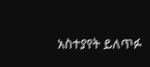አስተያየት ይለጥፉ